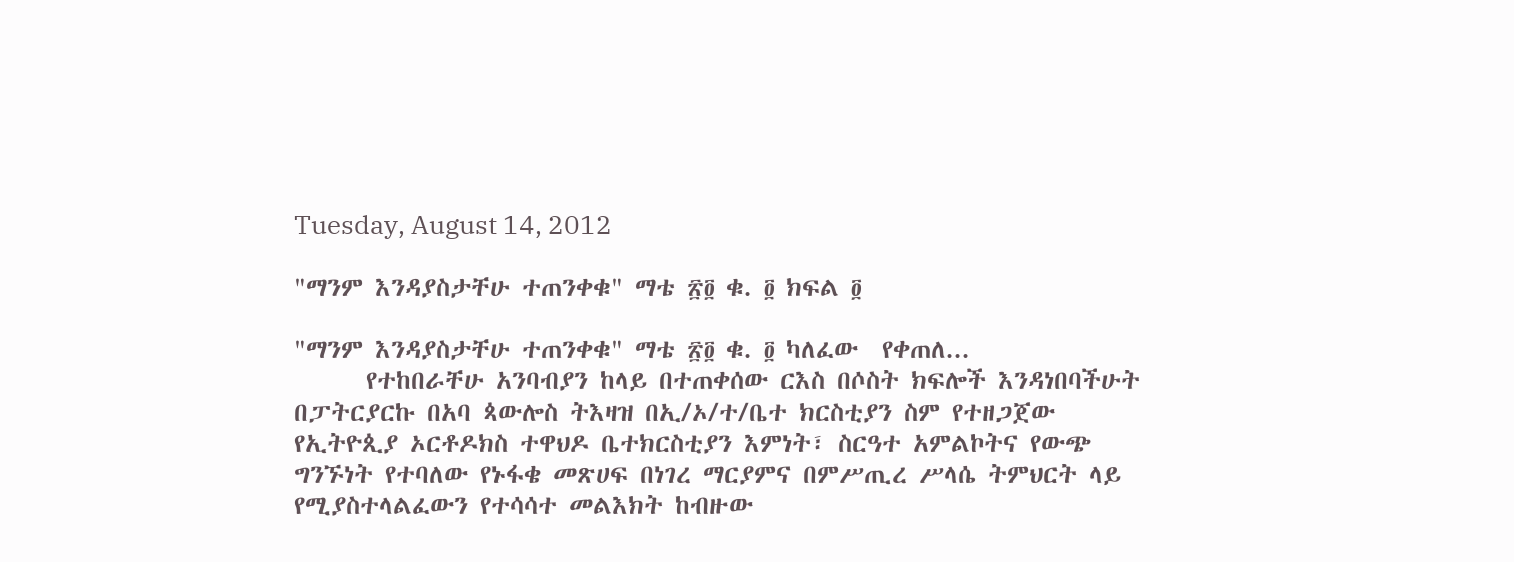Tuesday, August 14, 2012

"ማንም እንዳያስታቸሁ ተጠንቀቁ" ማቴ ፳፬ ቁ. ፬ ክፍል ፬

"ማንም እንዳያስታቸሁ ተጠንቀቁ" ማቴ ፳፬ ቁ. ፬ ካለፈው  የቀጠለ...
      የተከበራቸሁ አንባብያን ከላይ በተጠቀሰው ርእስ በሶስት ክፍሎች እንዳነበባችሁት በፓትርያርኩ በአባ ጳውሎስ ትእዛዝ በኢ/ኦ/ተ/ቤተ ክርስቲያን ስም የተዘጋጀው  የኢትዮጲያ ኦርቶዶክስ ተዋህዶ ቤተክርስቲያን እምነት፣ ስርዓተ አምልኮትና የውጭ ግንኙነት የተባለው የኑፋቄ መጽሀፍ በነገረ ማርያምና በምሥጢረ ሥላሴ ትምህርት ላይ የሚያስተላልፈውን የተሳሳተ መልእክት ከብዙው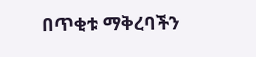በጥቂቱ ማቅረባችን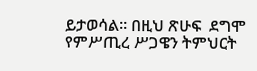ይታወሳል። በዚህ ጽሁፍ  ደግሞ የምሥጢረ ሥጋዌን ትምህርት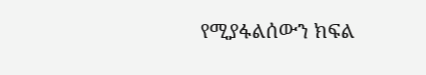የሚያፋልሰውን ክፍል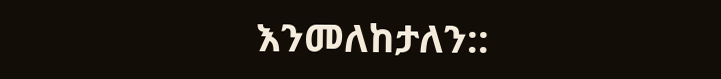እንመለከታለን::